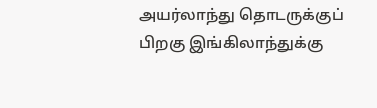அயர்லாந்து தொடருக்குப் பிறகு இங்கிலாந்துக்கு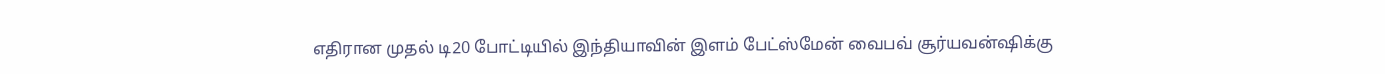எதிரான முதல் டி20 போட்டியில் இந்தியாவின் இளம் பேட்ஸ்மேன் வைபவ் சூர்யவன்ஷிக்கு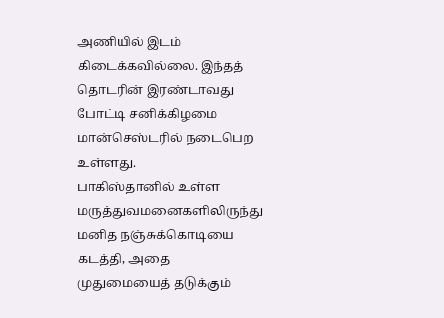அணியில் இடம் கிடைக்கவில்லை. இந்தத் தொடரின் இரண்டாவது போட்டி சனிக்கிழமை மான்செஸ்டரில் நடைபெற உள்ளது.
பாகிஸ்தானில் உள்ள மருத்துவமனைகளிலிருந்து மனித நஞ்சுக்கொடியை கடத்தி, அதை முதுமையைத் தடுக்கும்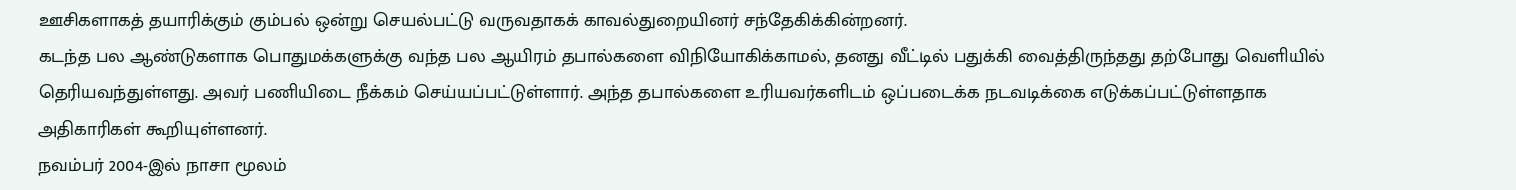ஊசிகளாகத் தயாரிக்கும் கும்பல் ஒன்று செயல்பட்டு வருவதாகக் காவல்துறையினர் சந்தேகிக்கின்றனர்.
கடந்த பல ஆண்டுகளாக பொதுமக்களுக்கு வந்த பல ஆயிரம் தபால்களை விநியோகிக்காமல், தனது வீட்டில் பதுக்கி வைத்திருந்தது தற்போது வெளியில் தெரியவந்துள்ளது. அவர் பணியிடை நீக்கம் செய்யப்பட்டுள்ளார். அந்த தபால்களை உரியவர்களிடம் ஒப்படைக்க நடவடிக்கை எடுக்கப்பட்டுள்ளதாக அதிகாரிகள் கூறியுள்ளனர்.
நவம்பர் 2004-இல் நாசா மூலம்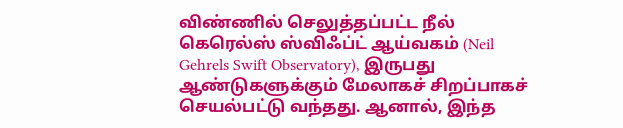விண்ணில் செலுத்தப்பட்ட நீல் கெரெல்ஸ் ஸ்விஃப்ட் ஆய்வகம் (Neil Gehrels Swift Observatory), இருபது ஆண்டுகளுக்கும் மேலாகச் சிறப்பாகச் செயல்பட்டு வந்தது. ஆனால், இந்த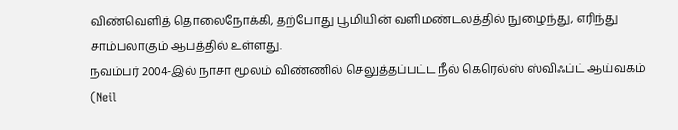விண்வெளித் தொலைநோக்கி, தற்போது பூமியின் வளிமண்டலத்தில் நுழைந்து, எரிந்து சாம்பலாகும் ஆபத்தில் உள்ளது.
நவம்பர் 2004-இல் நாசா மூலம் விண்ணில் செலுத்தப்பட்ட நீல் கெரெல்ஸ் ஸ்விஃப்ட் ஆய்வகம் (Neil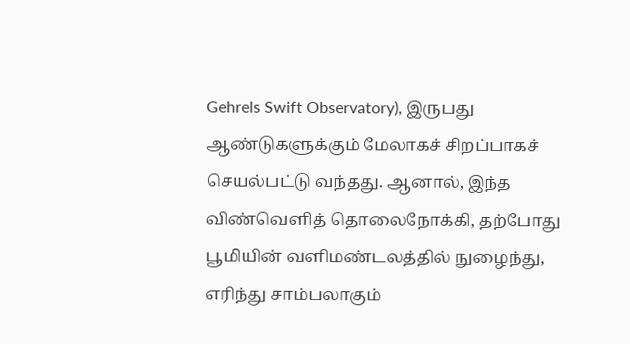Gehrels Swift Observatory), இருபது ஆண்டுகளுக்கும் மேலாகச் சிறப்பாகச் செயல்பட்டு வந்தது. ஆனால், இந்த விண்வெளித் தொலைநோக்கி, தற்போது பூமியின் வளிமண்டலத்தில் நுழைந்து, எரிந்து சாம்பலாகும்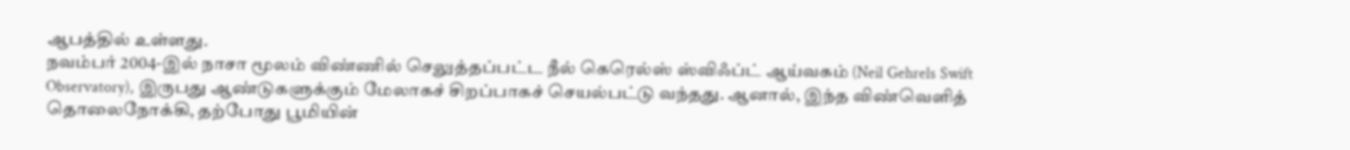ஆபத்தில் உள்ளது.
நவம்பர் 2004-இல் நாசா மூலம் விண்ணில் செலுத்தப்பட்ட நீல் கெரெல்ஸ் ஸ்விஃப்ட் ஆய்வகம் (Neil Gehrels Swift Observatory), இருபது ஆண்டுகளுக்கும் மேலாகச் சிறப்பாகச் செயல்பட்டு வந்தது. ஆனால், இந்த விண்வெளித் தொலைநோக்கி, தற்போது பூமியின்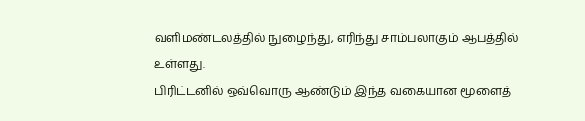வளிமண்டலத்தில் நுழைந்து, எரிந்து சாம்பலாகும் ஆபத்தில் உள்ளது.
பிரிட்டனில் ஒவ்வொரு ஆண்டும் இந்த வகையான மூளைத்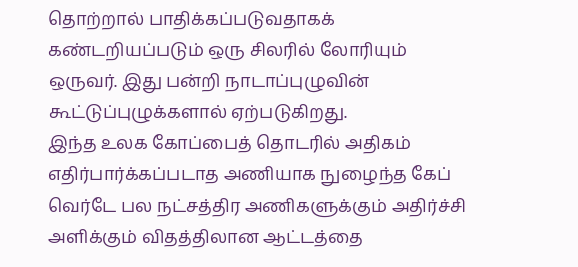தொற்றால் பாதிக்கப்படுவதாகக் கண்டறியப்படும் ஒரு சிலரில் லோரியும் ஒருவர். இது பன்றி நாடாப்புழுவின் கூட்டுப்புழுக்களால் ஏற்படுகிறது.
இந்த உலக கோப்பைத் தொடரில் அதிகம் எதிர்பார்க்கப்படாத அணியாக நுழைந்த கேப் வெர்டே பல நட்சத்திர அணிகளுக்கும் அதிர்ச்சி அளிக்கும் விதத்திலான ஆட்டத்தை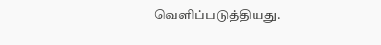வெளிப்படுத்தியது.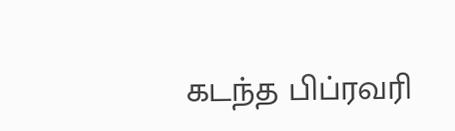கடந்த பிப்ரவரி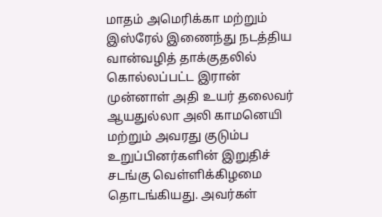மாதம் அமெரிக்கா மற்றும் இஸ்ரேல் இணைந்து நடத்திய வான்வழித் தாக்குதலில் கொல்லப்பட்ட இரான் முன்னாள் அதி உயர் தலைவர் ஆயதுல்லா அலி காமனெயி மற்றும் அவரது குடும்ப உறுப்பினர்களின் இறுதிச் சடங்கு வெள்ளிக்கிழமை தொடங்கியது. அவர்கள்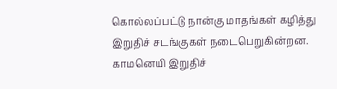கொல்லப்பட்டு நான்கு மாதங்கள் கழித்து இறுதிச் சடங்குகள் நடைபெறுகின்றன. காமனெயி இறுதிச்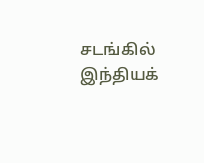சடங்கில் இந்தியக்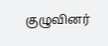குழுவினர்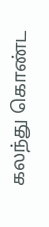கலந்து கொண்ட